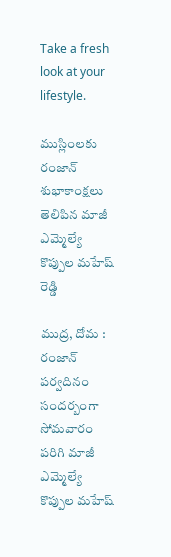Take a fresh look at your lifestyle.

ముస్లింలకు రంజాన్ శుభాకాంక్షలు తెలిపిన మాజీ ఎమ్మెల్యే కొప్పుల మహేష్ రెడ్డి

ముద్ర, దోమ : రంజాన్ పర్వదినం సందర్బంగా సోమవారం పరిగి మాజీ ఎమ్మెల్యే కొప్పుల మహేష్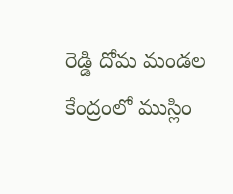రెడ్డి దోమ మండల కేంద్రంలో ముస్లిం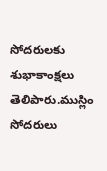సోదరులకు శుభాకాంక్షలు తెలిపారు.ముస్లిం సోదరులు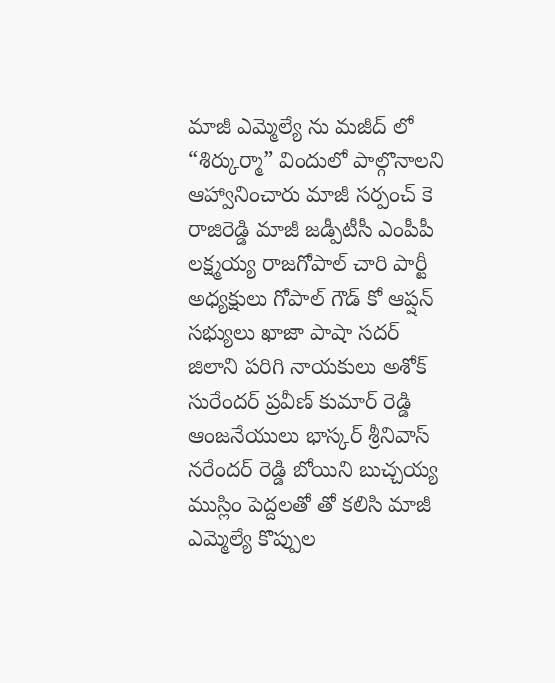మాజీ ఎమ్మెల్యే ను మజీద్ లో “శిర్కుర్మా” విందులో పాల్గొనాలని ఆహ్వానించారు మాజీ సర్పంచ్ కె రాజిరెడ్డి మాజీ జడ్పీటీసీ ఎంపీపీ లక్ష్మయ్య రాజగోపాల్ చారి పార్టీ అధ్యక్షులు గోపాల్ గౌడ్ కో ఆప్షన్ సభ్యులు ఖాజా పాషా సదర్ జిలాని పరిగి నాయకులు అశోక్ సురేందర్ ప్రవీణ్ కుమార్ రెడ్డి ఆంజనేయులు భాస్కర్ శ్రీనివాస్ నరేందర్ రెడ్డి బోయిని బుచ్చయ్య ముస్లిం పెద్దలతో తో కలిసి మాజీ ఎమ్మెల్యే కొప్పుల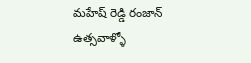మహేష్ రెడ్డి రంజాన్ ఉత్సవాళ్ళో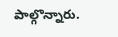పాల్గొన్నారు.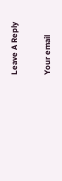Leave A Reply

Your email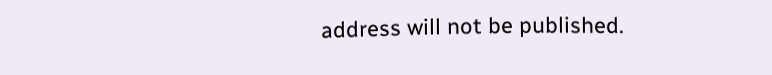address will not be published.